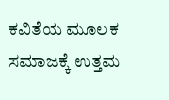ಕವಿತೆಯ ಮೂಲಕ ಸಮಾಜಕ್ಕೆ ಉತ್ತಮ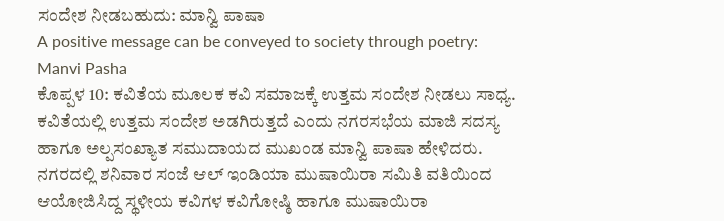ಸಂದೇಶ ನೀಡಬಹುದು: ಮಾನ್ವಿ ಪಾಷಾ
A positive message can be conveyed to society through poetry: Manvi Pasha
ಕೊಪ್ಪಳ 10: ಕವಿತೆಯ ಮೂಲಕ ಕವಿ ಸಮಾಜಕ್ಕೆ ಉತ್ತಮ ಸಂದೇಶ ನೀಡಲು ಸಾಧ್ಯ. ಕವಿತೆಯಲ್ಲಿ ಉತ್ತಮ ಸಂದೇಶ ಅಡಗಿರುತ್ತದೆ ಎಂದು ನಗರಸಭೆಯ ಮಾಜಿ ಸದಸ್ಯ ಹಾಗೂ ಅಲ್ಪಸಂಖ್ಯಾತ ಸಮುದಾಯದ ಮುಖಂಡ ಮಾನ್ವಿ ಪಾಷಾ ಹೇಳಿದರು.
ನಗರದಲ್ಲಿ ಶನಿವಾರ ಸಂಜೆ ಆಲ್ ಇಂಡಿಯಾ ಮುಷಾಯಿರಾ ಸಮಿತಿ ವತಿಯಿಂದ ಆಯೋಜಿಸಿದ್ದ ಸ್ಥಳೀಯ ಕವಿಗಳ ಕವಿಗೋಷ್ಠಿ ಹಾಗೂ ಮುಷಾಯಿರಾ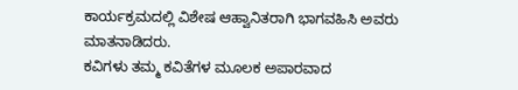ಕಾರ್ಯಕ್ರಮದಲ್ಲಿ ವಿಶೇಷ ಆಹ್ವಾನಿತರಾಗಿ ಭಾಗವಹಿಸಿ ಅವರು ಮಾತನಾಡಿದರು.
ಕವಿಗಳು ತಮ್ಮ ಕವಿತೆಗಳ ಮೂಲಕ ಅಪಾರವಾದ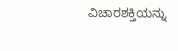ವಿಚಾರಶಕ್ತಿಯನ್ನು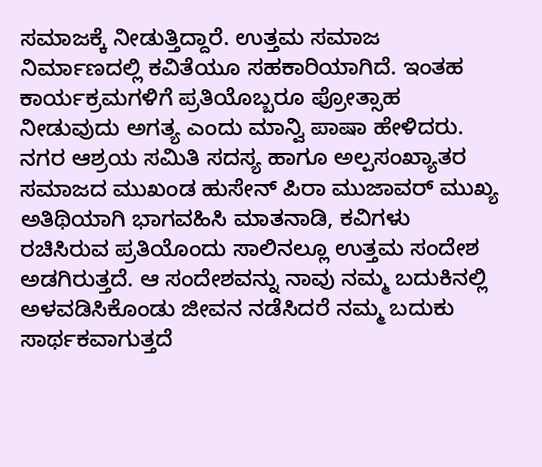ಸಮಾಜಕ್ಕೆ ನೀಡುತ್ತಿದ್ದಾರೆ. ಉತ್ತಮ ಸಮಾಜ ನಿರ್ಮಾಣದಲ್ಲಿ ಕವಿತೆಯೂ ಸಹಕಾರಿಯಾಗಿದೆ. ಇಂತಹ ಕಾರ್ಯಕ್ರಮಗಳಿಗೆ ಪ್ರತಿಯೊಬ್ಬರೂ ಪ್ರೋತ್ಸಾಹ ನೀಡುವುದು ಅಗತ್ಯ ಎಂದು ಮಾನ್ವಿ ಪಾಷಾ ಹೇಳಿದರು.
ನಗರ ಆಶ್ರಯ ಸಮಿತಿ ಸದಸ್ಯ ಹಾಗೂ ಅಲ್ಪಸಂಖ್ಯಾತರ ಸಮಾಜದ ಮುಖಂಡ ಹುಸೇನ್ ಪಿರಾ ಮುಜಾವರ್ ಮುಖ್ಯ ಅತಿಥಿಯಾಗಿ ಭಾಗವಹಿಸಿ ಮಾತನಾಡಿ, ಕವಿಗಳು ರಚಿಸಿರುವ ಪ್ರತಿಯೊಂದು ಸಾಲಿನಲ್ಲೂ ಉತ್ತಮ ಸಂದೇಶ ಅಡಗಿರುತ್ತದೆ. ಆ ಸಂದೇಶವನ್ನು ನಾವು ನಮ್ಮ ಬದುಕಿನಲ್ಲಿ ಅಳವಡಿಸಿಕೊಂಡು ಜೀವನ ನಡೆಸಿದರೆ ನಮ್ಮ ಬದುಕು ಸಾರ್ಥಕವಾಗುತ್ತದೆ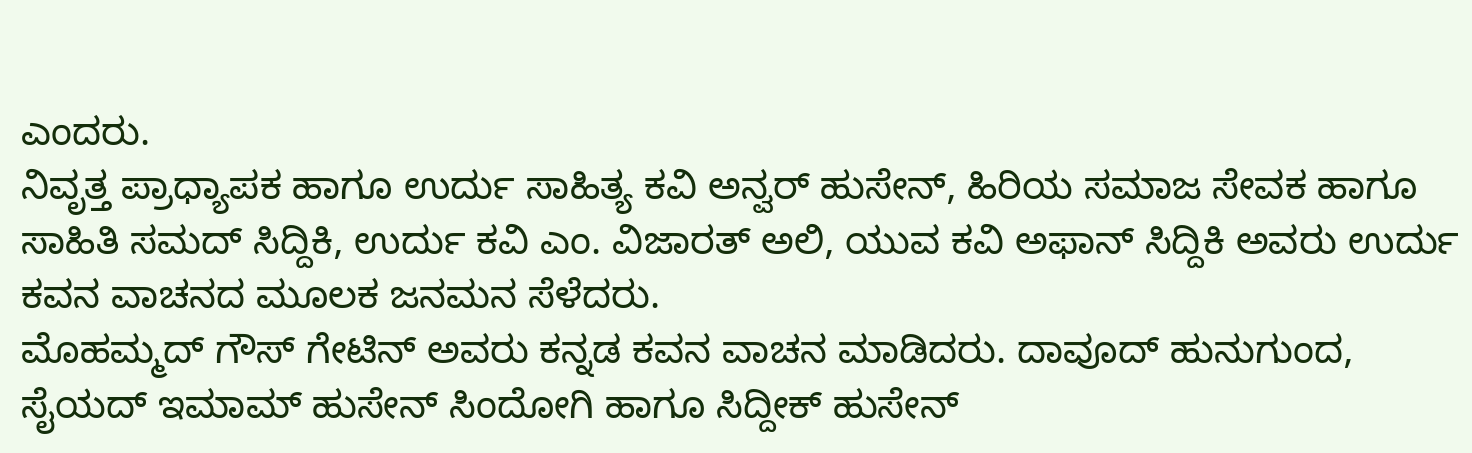ಎಂದರು.
ನಿವೃತ್ತ ಪ್ರಾಧ್ಯಾಪಕ ಹಾಗೂ ಉರ್ದು ಸಾಹಿತ್ಯ ಕವಿ ಅನ್ವರ್ ಹುಸೇನ್, ಹಿರಿಯ ಸಮಾಜ ಸೇವಕ ಹಾಗೂ ಸಾಹಿತಿ ಸಮದ್ ಸಿದ್ದಿಕಿ, ಉರ್ದು ಕವಿ ಎಂ. ವಿಜಾರತ್ ಅಲಿ, ಯುವ ಕವಿ ಅಫಾನ್ ಸಿದ್ದಿಕಿ ಅವರು ಉರ್ದು ಕವನ ವಾಚನದ ಮೂಲಕ ಜನಮನ ಸೆಳೆದರು.
ಮೊಹಮ್ಮದ್ ಗೌಸ್ ಗೇಟಿನ್ ಅವರು ಕನ್ನಡ ಕವನ ವಾಚನ ಮಾಡಿದರು. ದಾವೂದ್ ಹುನುಗುಂದ, ಸೈಯದ್ ಇಮಾಮ್ ಹುಸೇನ್ ಸಿಂದೋಗಿ ಹಾಗೂ ಸಿದ್ದೀಕ್ ಹುಸೇನ್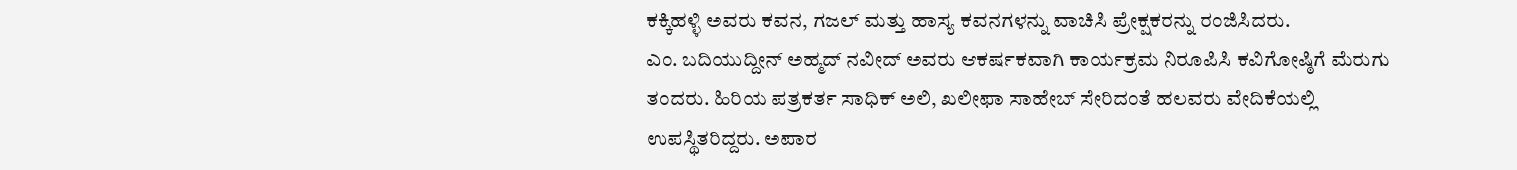ಕಕ್ಕಿಹಳ್ಳಿ ಅವರು ಕವನ, ಗಜಲ್ ಮತ್ತು ಹಾಸ್ಯ ಕವನಗಳನ್ನು ವಾಚಿಸಿ ಪ್ರೇಕ್ಷಕರನ್ನು ರಂಜಿಸಿದರು.
ಎಂ. ಬದಿಯುದ್ದೀನ್ ಅಹ್ಮದ್ ನವೀದ್ ಅವರು ಆಕರ್ಷಕವಾಗಿ ಕಾರ್ಯಕ್ರಮ ನಿರೂಪಿಸಿ ಕವಿಗೋಷ್ಠಿಗೆ ಮೆರುಗು ತಂದರು. ಹಿರಿಯ ಪತ್ರಕರ್ತ ಸಾಧಿಕ್ ಅಲಿ, ಖಲೀಫಾ ಸಾಹೇಬ್ ಸೇರಿದಂತೆ ಹಲವರು ವೇದಿಕೆಯಲ್ಲಿ ಉಪಸ್ಥಿತರಿದ್ದರು. ಅಪಾರ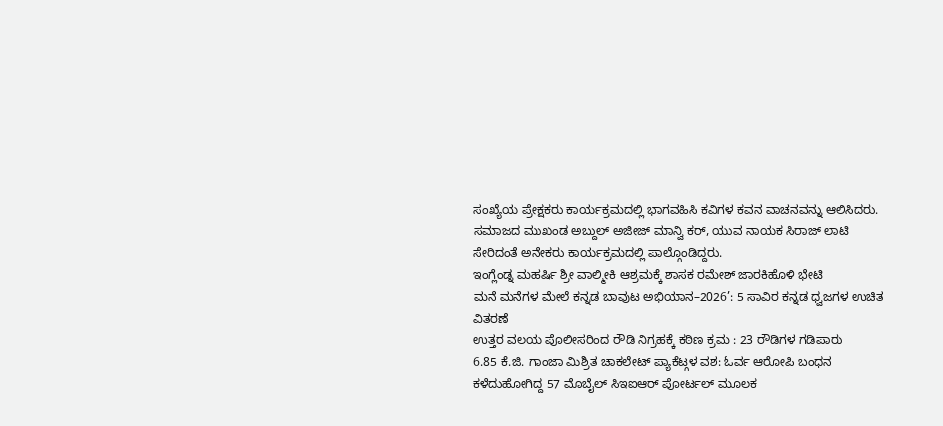ಸಂಖ್ಯೆಯ ಪ್ರೇಕ್ಷಕರು ಕಾರ್ಯಕ್ರಮದಲ್ಲಿ ಭಾಗವಹಿಸಿ ಕವಿಗಳ ಕವನ ವಾಚನವನ್ನು ಆಲಿಸಿದರು. ಸಮಾಜದ ಮುಖಂಡ ಅಬ್ದುಲ್ ಅಜೀಜ್ ಮಾನ್ವಿ ಕರ್, ಯುವ ನಾಯಕ ಸಿರಾಜ್ ಲಾಟಿ ಸೇರಿದಂತೆ ಅನೇಕರು ಕಾರ್ಯಕ್ರಮದಲ್ಲಿ ಪಾಲ್ಗೊಂಡಿದ್ದರು.
ಇಂಗ್ಲೆಂಡ್ನ ಮಹರ್ಷಿ ಶ್ರೀ ವಾಲ್ಮೀಕಿ ಆಶ್ರಮಕ್ಕೆ ಶಾಸಕ ರಮೇಶ್ ಜಾರಕಿಹೊಳಿ ಭೇಟಿ
ಮನೆ ಮನೆಗಳ ಮೇಲೆ ಕನ್ನಡ ಬಾವುಟ ಅಭಿಯಾನ–2026’: 5 ಸಾವಿರ ಕನ್ನಡ ಧ್ವಜಗಳ ಉಚಿತ ವಿತರಣೆ
ಉತ್ತರ ವಲಯ ಪೊಲೀಸರಿಂದ ರೌಡಿ ನಿಗ್ರಹಕ್ಕೆ ಕಠಿಣ ಕ್ರಮ : 23 ರೌಡಿಗಳ ಗಡಿಪಾರು
6.85 ಕೆ.ಜಿ. ಗಾಂಜಾ ಮಿಶ್ರಿತ ಚಾಕಲೇಟ್ ಪ್ಯಾಕೆಟ್ಗಳ ವಶ: ಓರ್ವ ಆರೋಪಿ ಬಂಧನ
ಕಳೆದುಹೋಗಿದ್ದ 57 ಮೊಬೈಲ್ ಸಿಇಐಆರ್ ಪೋರ್ಟಲ್ ಮೂಲಕ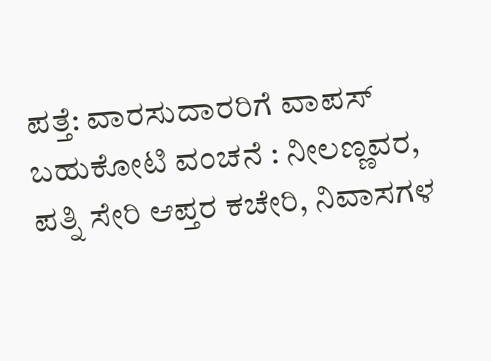ಪತ್ತೆ: ವಾರಸುದಾರರಿಗೆ ವಾಪಸ್
ಬಹುಕೋಟಿ ವಂಚನೆ : ನೀಲಣ್ಣವರ, ಪತ್ನಿ ಸೇರಿ ಆಪ್ತರ ಕಚೇರಿ, ನಿವಾಸಗಳ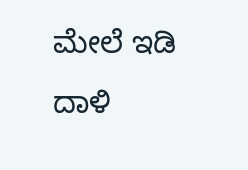ಮೇಲೆ ಇಡಿ ದಾಳಿ